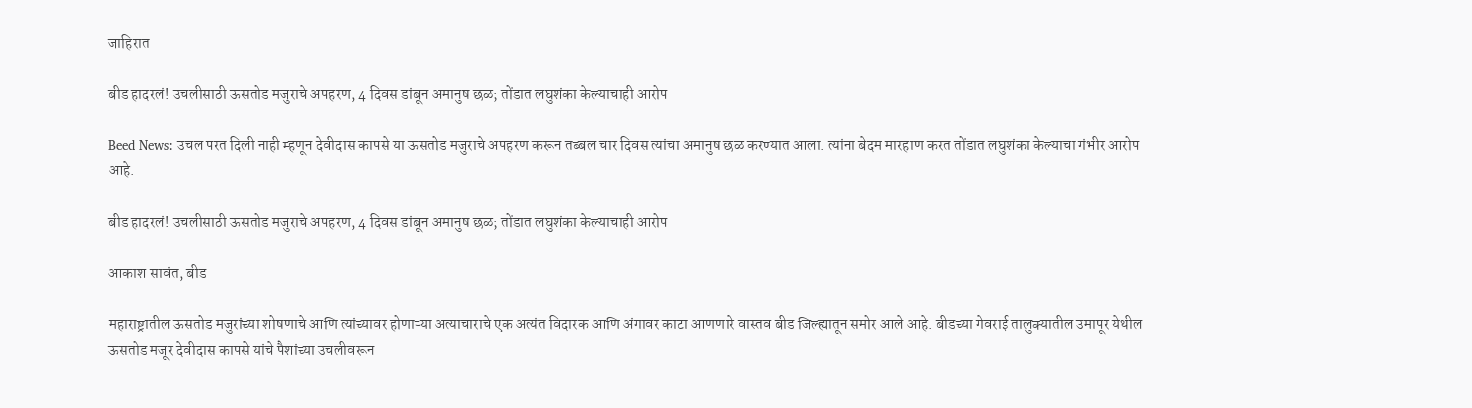जाहिरात

बीड हादरलं! उचलीसाठी ऊसतोड मजुराचे अपहरण, 4 दिवस डांबून अमानुष छळ; तोंडात लघुशंका केल्याचाही आरोप

Beed News: उचल परत दिली नाही म्हणून देवीदास कापसे या ऊसतोड मजुराचे अपहरण करून तब्बल चार दिवस त्यांचा अमानुष छळ करण्यात आला. त्यांना बेदम मारहाण करत तोंडात लघुशंका केल्याचा गंभीर आरोप आहे.

बीड हादरलं! उचलीसाठी ऊसतोड मजुराचे अपहरण, 4 दिवस डांबून अमानुष छळ; तोंडात लघुशंका केल्याचाही आरोप

आकाश सावंत, बीड

महाराष्ट्रातील ऊसतोड मजुरांच्या शोषणाचे आणि त्यांच्यावर होणाऱ्या अत्याचाराचे एक अत्यंत विदारक आणि अंगावर काटा आणणारे वास्तव बीड जिल्ह्यातून समोर आले आहे. बीडच्या गेवराई तालुक्यातील उमापूर येथील ऊसतोड मजूर देवीदास कापसे यांचे पैशांच्या उचलीवरून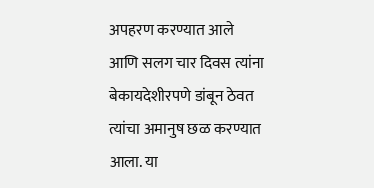अपहरण करण्यात आले आणि सलग चार दिवस त्यांना बेकायदेशीरपणे डांबून ठेवत त्यांचा अमानुष छळ करण्यात आला. या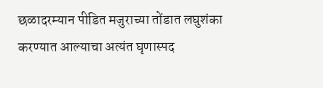छळादरम्यान पीडित मजुराच्या तोंडात लघुशंका करण्यात आल्याचा अत्यंत घृणास्पद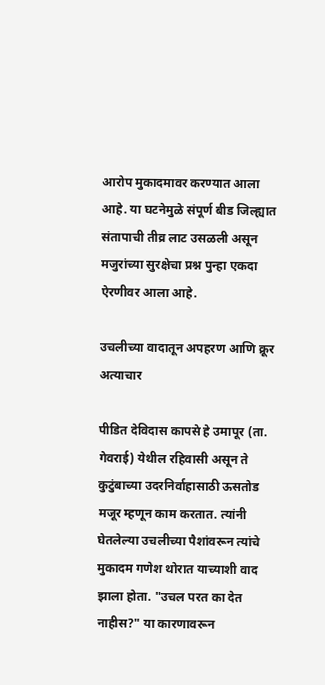आरोप मुकादमावर करण्यात आला आहे. या घटनेमुळे संपूर्ण बीड जिल्ह्यात संतापाची तीव्र लाट उसळली असून मजुरांच्या सुरक्षेचा प्रश्न पुन्हा एकदा ऐरणीवर आला आहे.

उचलीच्या वादातून अपहरण आणि क्रूर अत्याचार

पीडित देविदास कापसे हे उमापूर (ता. गेवराई) येथील रहिवासी असून ते कुटुंबाच्या उदरनिर्वाहासाठी ऊसतोड मजूर म्हणून काम करतात. त्यांनी घेतलेल्या उचलीच्या पैशांवरून त्यांचे मुकादम गणेश थोरात याच्याशी वाद झाला होता. "उचल परत का देत नाहीस?" या कारणावरून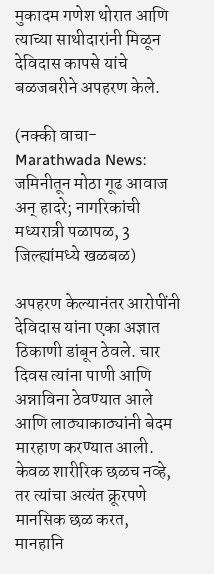मुकादम गणेश थोरात आणि त्याच्या साथीदारांनी मिळून देविदास कापसे यांचे बळजबरीने अपहरण केले.

(नक्की वाचा-  Marathwada News: जमिनीतून मोठा गूढ आवाज अन् हादरे; नागरिकांची मध्यरात्री पळापळ, 3 जिल्ह्यांमध्ये खळबळ)

अपहरण केल्यानंतर आरोपींनी देविदास यांना एका अज्ञात ठिकाणी डांबून ठेवले. चार दिवस त्यांना पाणी आणि अन्नाविना ठेवण्यात आले आणि लाठ्याकाठ्यांनी बेदम मारहाण करण्यात आली. केवळ शारीरिक छळच नव्हे, तर त्यांचा अत्यंत क्रूरपणे मानसिक छळ करत, मानहानि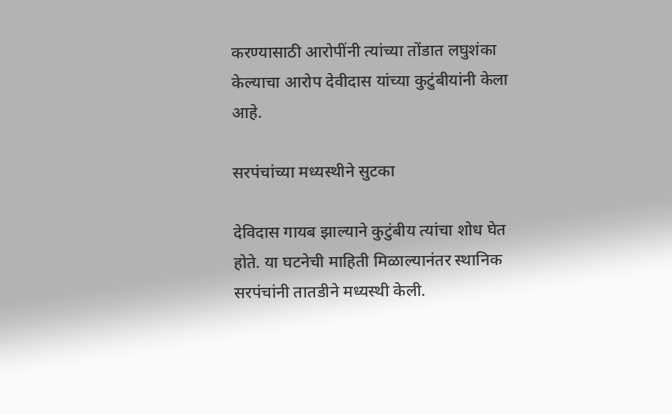करण्यासाठी आरोपींनी त्यांच्या तोंडात लघुशंका केल्याचा आरोप देवीदास यांच्या कुटुंबीयांनी केला आहे.

सरपंचांच्या मध्यस्थीने सुटका

देविदास गायब झाल्याने कुटुंबीय त्यांचा शोध घेत होते. या घटनेची माहिती मिळाल्यानंतर स्थानिक सरपंचांनी तातडीने मध्यस्थी केली.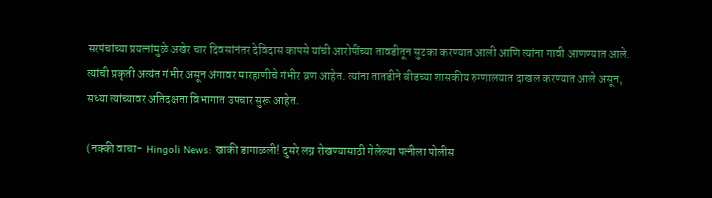सरपंचांच्या प्रयत्नांमुळे अखेर चार दिवसांनंतर देविदास कापसे यांची आरोपींच्या तावडीतून सुटका करण्यात आली आणि त्यांना गावी आणण्यात आले. त्यांची प्रकृती अत्यंत गंभीर असून अंगावर मारहाणीचे गंभीर व्रण आहेत. त्यांना तातडीने बीडच्या शासकीय रुग्णालयात दाखल करण्यात आले असून, सध्या त्यांच्यावर अतिदक्षता विभागात उपचार सुरू आहेत.

(नक्की वाचा-  Hingoli News: खाकी डागाळली! दुसरे लग्न रोखण्यासाठी गेलेल्या पत्नीला पोलीस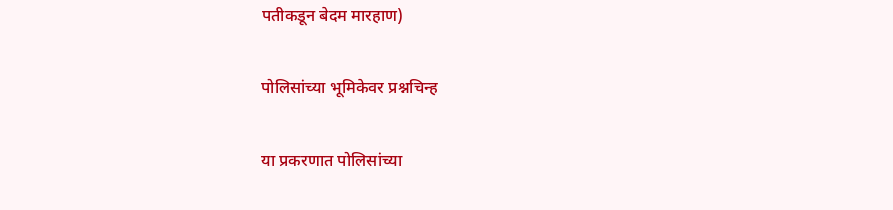पतीकडून बेदम मारहाण)

पोलिसांच्या भूमिकेवर प्रश्नचिन्ह

या प्रकरणात पोलिसांच्या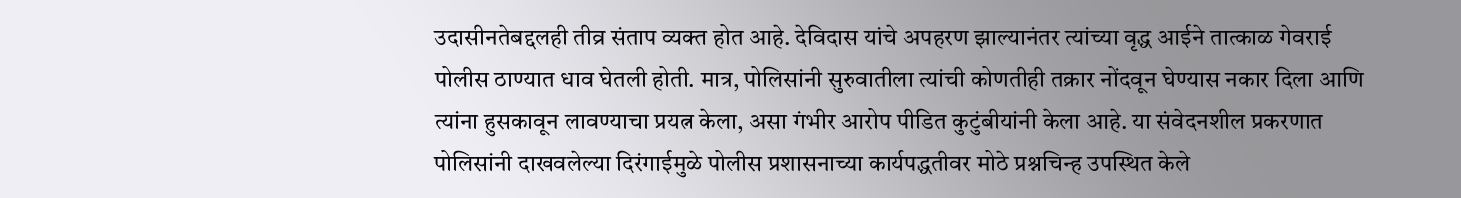उदासीनतेबद्दलही तीव्र संताप व्यक्त होत आहे. देविदास यांचे अपहरण झाल्यानंतर त्यांच्या वृद्ध आईने तात्काळ गेवराई पोलीस ठाण्यात धाव घेतली होती. मात्र, पोलिसांनी सुरुवातीला त्यांची कोणतीही तक्रार नोंदवून घेण्यास नकार दिला आणि त्यांना हुसकावून लावण्याचा प्रयत्न केला, असा गंभीर आरोप पीडित कुटुंबीयांनी केला आहे. या संवेदनशील प्रकरणात पोलिसांनी दाखवलेल्या दिरंगाईमुळे पोलीस प्रशासनाच्या कार्यपद्धतीवर मोठे प्रश्नचिन्ह उपस्थित केले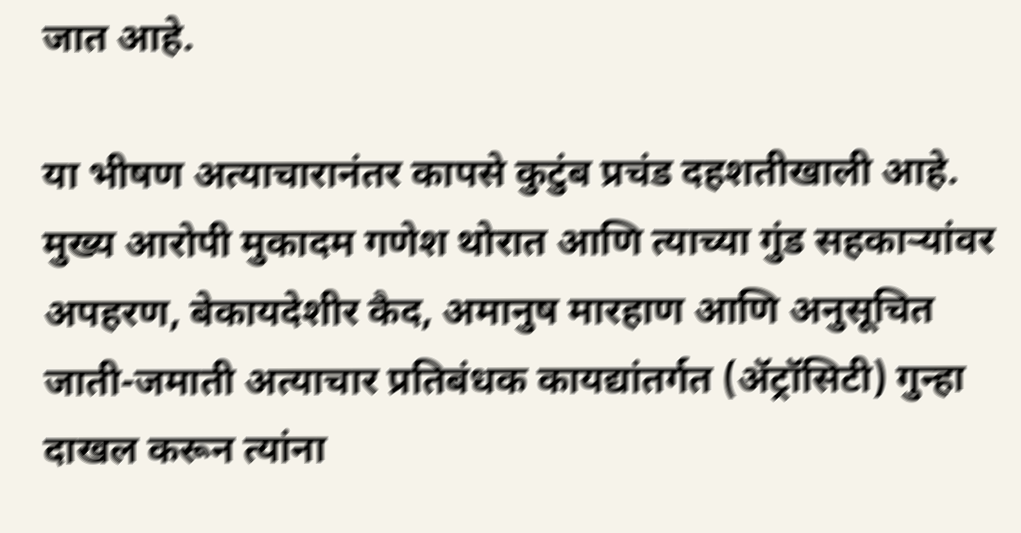जात आहे.

या भीषण अत्याचारानंतर कापसे कुटुंब प्रचंड दहशतीखाली आहे. मुख्य आरोपी मुकादम गणेश थोरात आणि त्याच्या गुंड सहकाऱ्यांवर अपहरण, बेकायदेशीर कैद, अमानुष मारहाण आणि अनुसूचित जाती-जमाती अत्याचार प्रतिबंधक कायद्यांतर्गत (ॲट्रॉसिटी) गुन्हा दाखल करून त्यांना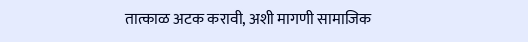तात्काळ अटक करावी, अशी मागणी सामाजिक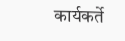कार्यकर्ते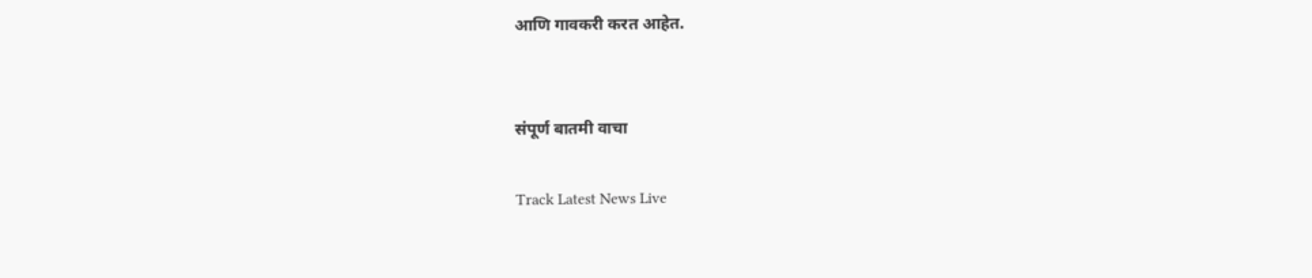आणि गावकरी करत आहेत.


संपूर्ण बातमी वाचा

Track Latest News Live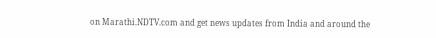on Marathi.NDTV.com and get news updates from India and around the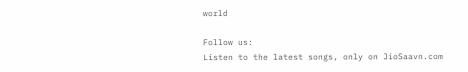world

Follow us:
Listen to the latest songs, only on JioSaavn.com